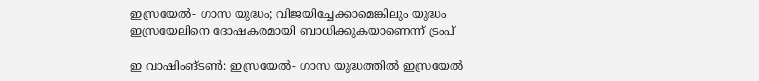ഇസ്രയേൽ- ഗാസ യുദ്ധം; വിജയിച്ചേക്കാമെങ്കിലും യുദ്ധം ഇസ്രയേലിനെ ദോഷകരമായി ബാധിക്കുകയാണെന്ന് ട്രംപ്

ഇ വാഷിംങ്ടൺ: ഇസ്രയേൽ- ഗാസ യുദ്ധത്തിൽ ഇസ്രയേൽ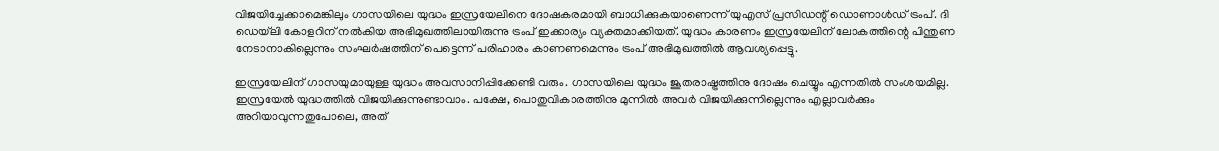വിജയിച്ചേക്കാമെങ്കിലും ഗാസയിലെ യുദ്ധം ഇസ്രയേലിനെ ദോഷകരമായി ബാധിക്കുകയാണെന്ന് യുഎസ് പ്രസിഡന്റ് ഡൊണാൾഡ് ട്രംപ്. ദി ഡെയ്‌ലി കോളറിന് നൽകിയ അഭിമുഖത്തിലായിരുന്നു ട്രംപ് ഇക്കാര്യം വ്യക്തമാക്കിയത്. യുദ്ധം കാരണം ഇസ്രയേലിന് ലോകത്തിന്റെ പിന്തുണ നേടാനാകില്ലെന്നും സംഘർഷത്തിന് പെട്ടെന്ന് പരിഹാരം കാണണമെന്നും ട്രംപ് അഭിമുഖത്തിൽ ആവശ്യപ്പെട്ടു.

ഇസ്രയേലിന് ഗാസയുമായുള്ള യുദ്ധം അവസാനിപ്പിക്കേണ്ടി വരും. ഗാസയിലെ യുദ്ധം ജൂതരാഷ്ട്രത്തിനു ദോഷം ചെയ്യും എന്നതിൽ സംശയമില്ല. ഇസ്രയേൽ യുദ്ധത്തിൽ വിജയിക്കുന്നുണ്ടാവാം. പക്ഷേ, പൊതുവികാരത്തിനു മുന്നിൽ അവർ വിജയിക്കുന്നില്ലെന്നും എല്ലാവർക്കും അറിയാവുന്നതുപോലെ, അത്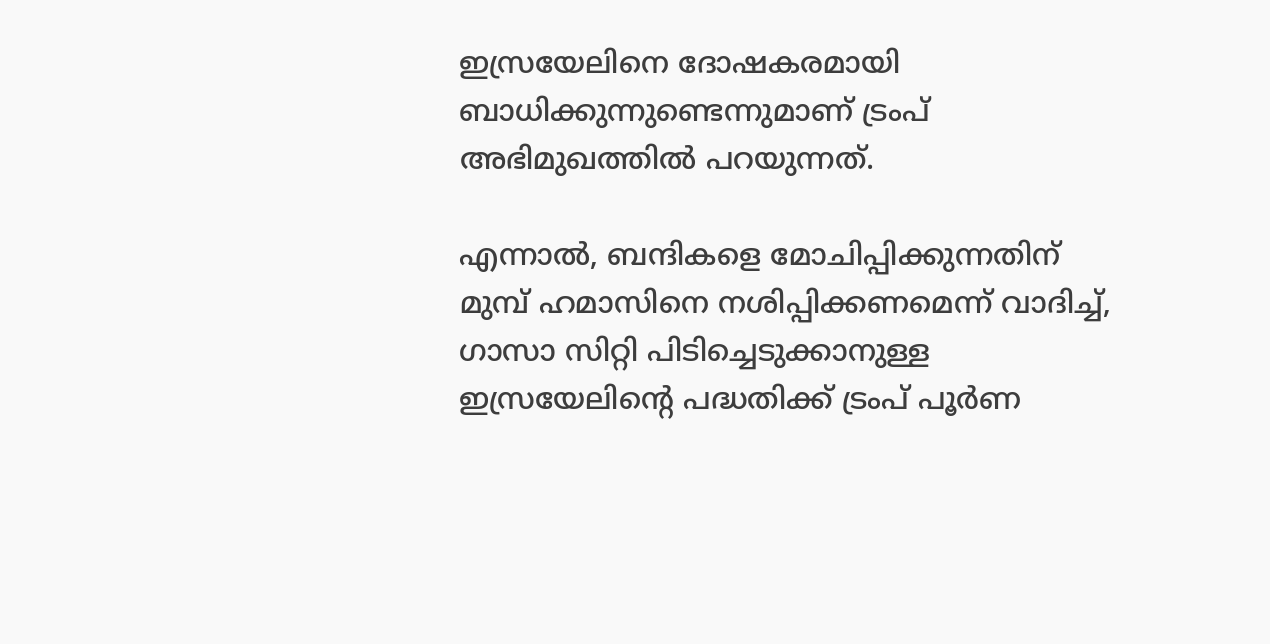ഇസ്രയേലിനെ ദോഷകരമായി ബാധിക്കുന്നുണ്ടെന്നുമാണ് ട്രംപ് അഭിമുഖത്തിൽ പറയുന്നത്.

എന്നാൽ, ബന്ദികളെ മോചിപ്പിക്കുന്നതിന് മുമ്പ് ഹമാസിനെ നശിപ്പിക്കണമെന്ന് വാദിച്ച്, ഗാസാ സിറ്റി പിടിച്ചെടുക്കാനുള്ള ഇസ്രയേലിന്റെ പദ്ധതിക്ക് ട്രംപ് പൂർണ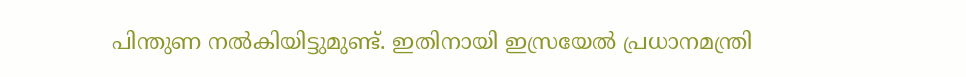പിന്തുണ നൽകിയിട്ടുമുണ്ട്. ഇതിനായി ഇസ്രയേൽ പ്രധാനമന്ത്രി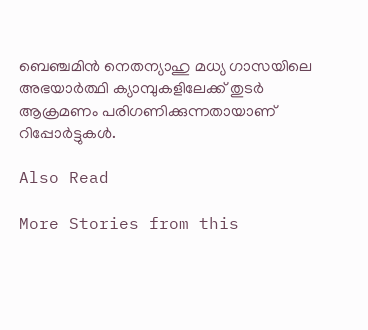ബെഞ്ചമിൻ നെതന്യാഹു മധ്യ ഗാസയിലെ അഭയാർത്ഥി ക്യാമ്പുകളിലേക്ക് തുടർ ആക്രമണം പരിഗണിക്കുന്നതായാണ് റിപ്പോർട്ടുകൾ.

Also Read

More Stories from this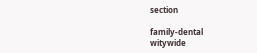section

family-dental
witywide